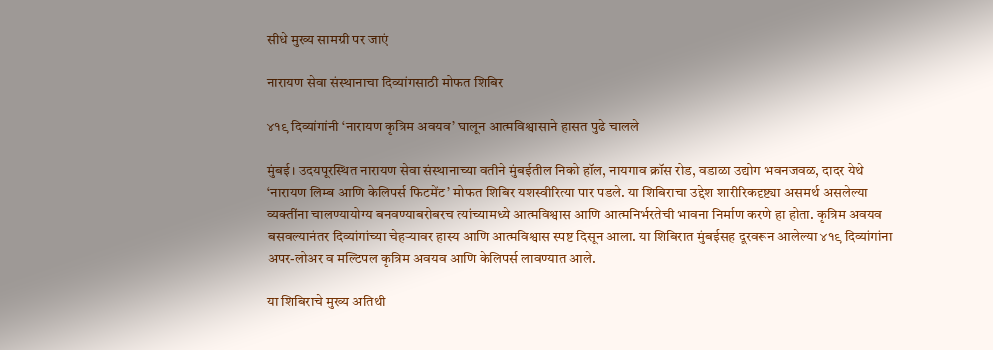सीधे मुख्य सामग्री पर जाएं

नारायण सेवा संस्थानाचा दिव्यांगसाठी मोफत शिबिर

४१९ दिव्यांगांनी ‘नारायण कृत्रिम अवयव’ घालून आत्मविश्वासाने हासत पुढे चालले

मुंबई। उदयपूरस्थित नारायण सेवा संस्थानाच्या वतीने मुंबईतील निको हॉल, नायगाव क्रॉस रोड, वडाळा उद्योग भवनजवळ, दादर येथे ‘नारायण लिम्ब आणि केलिपर्स फिटमेंट’ मोफत शिबिर यशस्वीरित्या पार पडले. या शिबिराचा उद्देश शारीरिकदृष्ट्या असमर्थ असलेल्या व्यक्तींना चालण्यायोग्य बनवण्याबरोबरच त्यांच्यामध्ये आत्मविश्वास आणि आत्मनिर्भरतेची भावना निर्माण करणे हा होता. कृत्रिम अवयव बसवल्यानंतर दिव्यांगांच्या चेहऱ्यावर हास्य आणि आत्मविश्वास स्पष्ट दिसून आला. या शिबिरात मुंबईसह दूरवरून आलेल्या ४१९ दिव्यांगांना अपर-लोअर व मल्टिपल कृत्रिम अवयव आणि केलिपर्स लावण्यात आले.

या शिबिराचे मुख्य अतिथी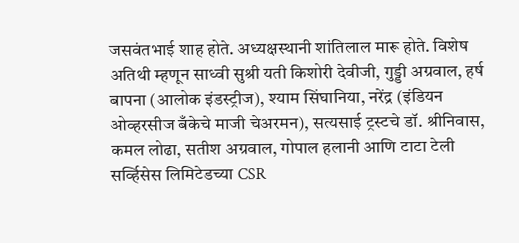जसवंतभाई शाह होते. अध्यक्षस्थानी शांतिलाल मारू होते. विशेष अतिथी म्हणून साध्वी सुश्री यती किशोरी देवीजी, गुड्डी अग्रवाल, हर्ष बापना (आलोक इंडस्ट्रीज), श्याम सिंघानिया, नरेंद्र (इंडियन ओव्हरसीज बँकेचे माजी चेअरमन), सत्यसाई ट्रस्टचे डॉ. श्रीनिवास, कमल लोढा, सतीश अग्रवाल, गोपाल हलानी आणि टाटा टेली सर्व्हिसेस लिमिटेडच्या CSR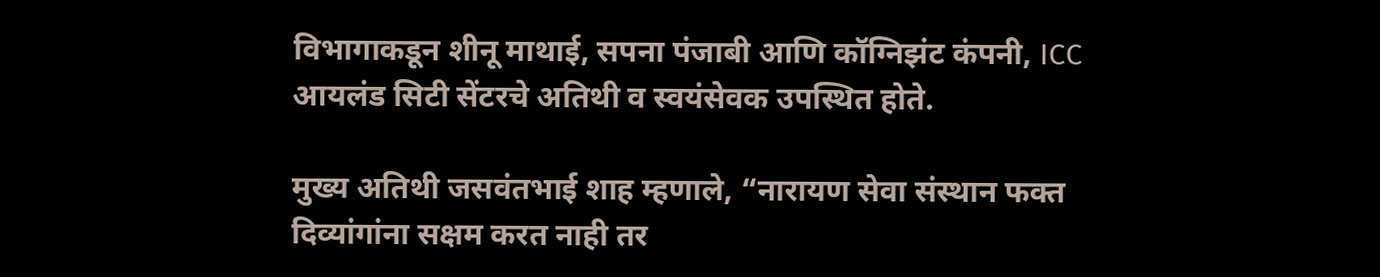विभागाकडून शीनू माथाई, सपना पंजाबी आणि कॉग्निझंट कंपनी, ICC आयलंड सिटी सेंटरचे अतिथी व स्वयंसेवक उपस्थित होते.

मुख्य अतिथी जसवंतभाई शाह म्हणाले, “नारायण सेवा संस्थान फक्त दिव्यांगांना सक्षम करत नाही तर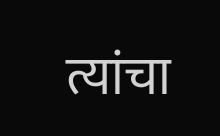त्यांचा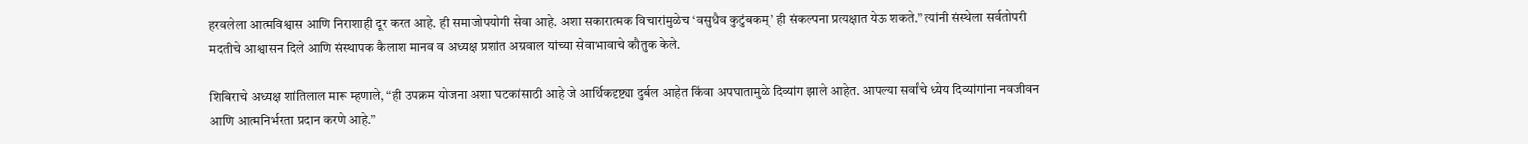हरवलेला आत्मविश्वास आणि निराशाही दूर करत आहे. ही समाजोपयोगी सेवा आहे. अशा सकारात्मक विचारांमुळेच ‘वसुधैव कुटुंबकम्’ ही संकल्पना प्रत्यक्षात येऊ शकते.” त्यांनी संस्थेला सर्वतोपरी मदतीचे आश्वासन दिले आणि संस्थापक कैलाश मानव व अध्यक्ष प्रशांत अग्रवाल यांच्या सेवाभावाचे कौतुक केले.

शिबिराचे अध्यक्ष शांतिलाल मारू म्हणाले, “ही उपक्रम योजना अशा घटकांसाठी आहे जे आर्थिकदृष्ट्या दुर्बल आहेत किंवा अपघातामुळे दिव्यांग झाले आहेत. आपल्या सर्वांचे ध्येय दिव्यांगांना नवजीवन आणि आत्मनिर्भरता प्रदान करणे आहे.”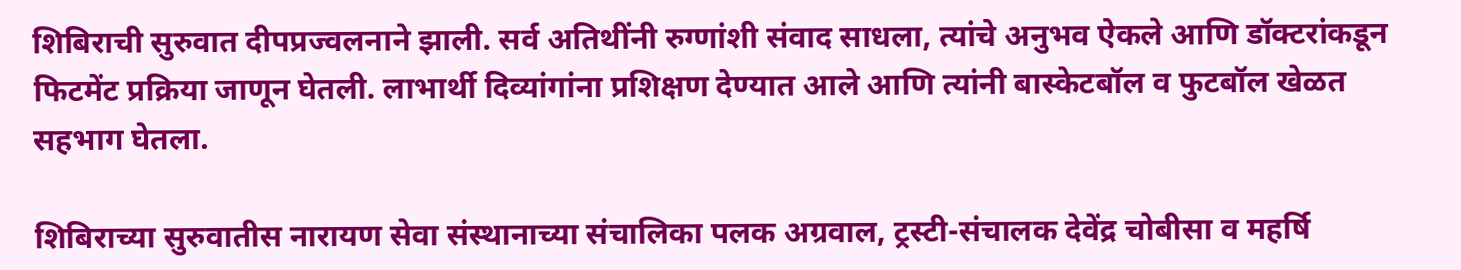शिबिराची सुरुवात दीपप्रज्वलनाने झाली. सर्व अतिथींनी रुग्णांशी संवाद साधला, त्यांचे अनुभव ऐकले आणि डॉक्टरांकडून फिटमेंट प्रक्रिया जाणून घेतली. लाभार्थी दिव्यांगांना प्रशिक्षण देण्यात आले आणि त्यांनी बास्केटबॉल व फुटबॉल खेळत सहभाग घेतला.

शिबिराच्या सुरुवातीस नारायण सेवा संस्थानाच्या संचालिका पलक अग्रवाल, ट्रस्टी-संचालक देवेंद्र चोबीसा व महर्षि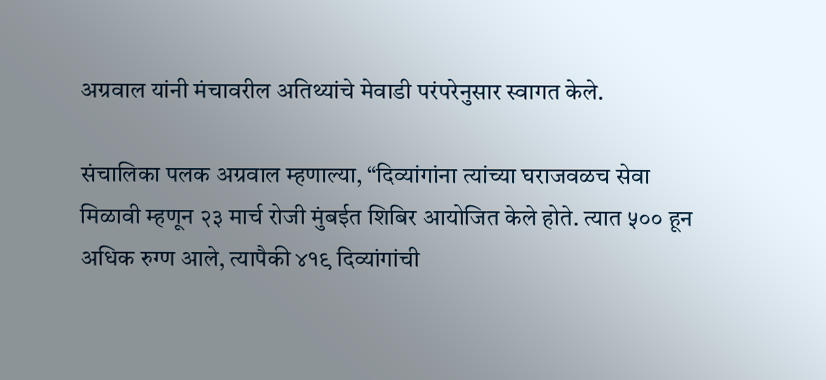अग्रवाल यांनी मंचावरील अतिथ्यांचे मेवाडी परंपरेनुसार स्वागत केले.

संचालिका पलक अग्रवाल म्हणाल्या, “दिव्यांगांना त्यांच्या घराजवळच सेवा मिळावी म्हणून २३ मार्च रोजी मुंबईत शिबिर आयोजित केले होते. त्यात ५०० हून अधिक रुग्ण आले, त्यापैकी ४१९ दिव्यांगांची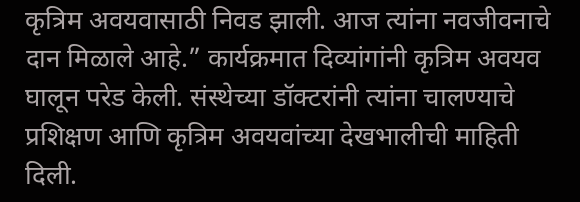कृत्रिम अवयवासाठी निवड झाली. आज त्यांना नवजीवनाचे दान मिळाले आहे.” कार्यक्रमात दिव्यांगांनी कृत्रिम अवयव घालून परेड केली. संस्थेच्या डॉक्टरांनी त्यांना चालण्याचे प्रशिक्षण आणि कृत्रिम अवयवांच्या देखभालीची माहिती दिली.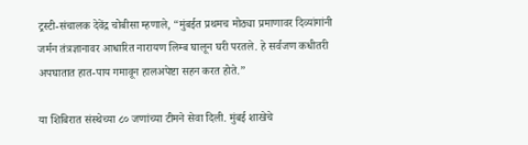ट्रस्टी-संचालक देवेंद्र चोबीसा म्हणाले, “मुंबईत प्रथमच मोठ्या प्रमाणावर दिव्यांगांनी जर्मन तंत्रज्ञानावर आधारित नारायण लिम्ब घालून घरी परतले. हे सर्वजण कधीतरी अपघातात हात-पाय गमावून हालअपेष्टा सहन करत होते.”

या शिबिरात संस्थेच्या ८० जणांच्या टीमने सेवा दिली. मुंबई शाखेचे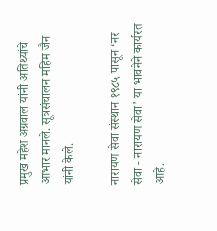प्रमुख महेश अग्रवाल यांनी अतिथ्यांचे आभार मानले. सूत्रसंचालन महिम जैन यांनी केले.

नारायण सेवा संस्थान १९८५ पासून ‘नर सेवा - नारायण सेवा’ या भावनेने कार्यरत आहे.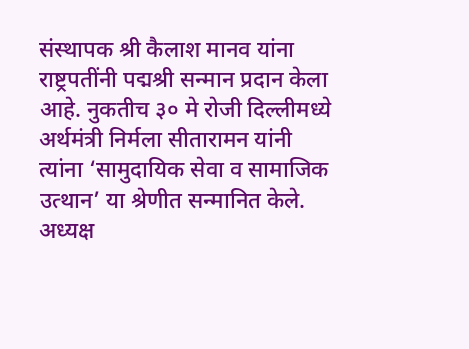संस्थापक श्री कैलाश मानव यांना राष्ट्रपतींनी पद्मश्री सन्मान प्रदान केला आहे. नुकतीच ३० मे रोजी दिल्लीमध्ये अर्थमंत्री निर्मला सीतारामन यांनी त्यांना ‘सामुदायिक सेवा व सामाजिक उत्थान’ या श्रेणीत सन्मानित केले. अध्यक्ष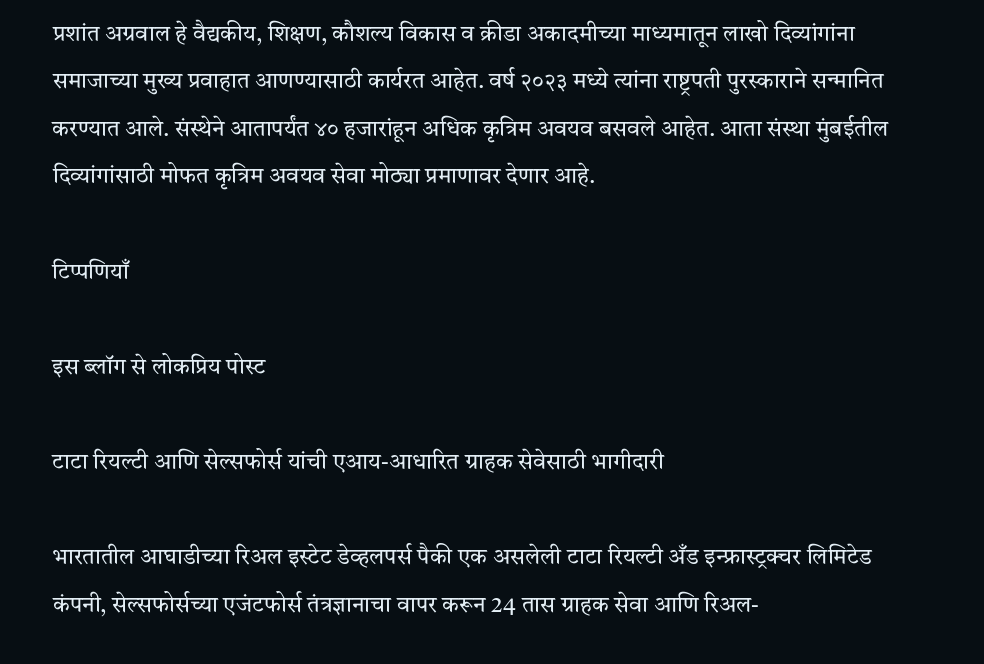प्रशांत अग्रवाल हे वैद्यकीय, शिक्षण, कौशल्य विकास व क्रीडा अकादमीच्या माध्यमातून लाखो दिव्यांगांना समाजाच्या मुख्य प्रवाहात आणण्यासाठी कार्यरत आहेत. वर्ष २०२३ मध्ये त्यांना राष्ट्रपती पुरस्काराने सन्मानित करण्यात आले. संस्थेने आतापर्यंत ४० हजारांहून अधिक कृत्रिम अवयव बसवले आहेत. आता संस्था मुंबईतील दिव्यांगांसाठी मोफत कृत्रिम अवयव सेवा मोठ्या प्रमाणावर देणार आहे.

टिप्पणियाँ

इस ब्लॉग से लोकप्रिय पोस्ट

टाटा रियल्टी आणि सेल्सफोर्स यांची एआय-आधारित ग्राहक सेवेसाठी भागीदारी

भारतातील आघाडीच्या रिअल इस्टेट डेव्हलपर्स पैकी एक असलेली टाटा रियल्टी अँड इन्फ्रास्ट्रक्चर लिमिटेड कंपनी, सेल्सफोर्सच्या एजंटफोर्स तंत्रज्ञानाचा वापर करून 24 तास ग्राहक सेवा आणि रिअल-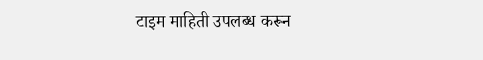टाइम माहिती उपलब्ध करून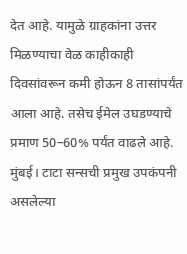देत आहे. यामुळे ग्राहकांना उत्तर मिळण्याचा वेळ काहीकाही दिवसांवरून कमी होऊन 8 तासांपर्यंत आला आहे. तसेच ईमेल उघडण्याचे प्रमाण 50–60% पर्यंत वाढले आहे. मुंबई। टाटा सन्सची प्रमुख उपकंपनी असलेल्या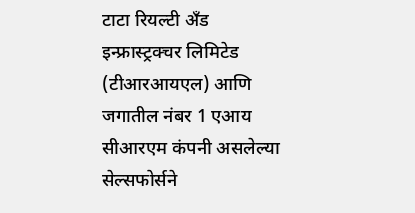टाटा रियल्टी अँड इन्फ्रास्ट्रक्चर लिमिटेड (टीआरआयएल) आणि जगातील नंबर 1 एआय सीआरएम कंपनी असलेल्या सेल्सफोर्सने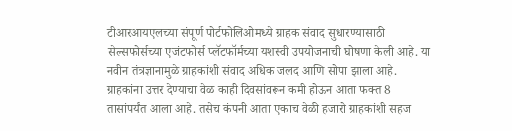टीआरआयएलच्या संपूर्ण पोर्टफोलिओमध्ये ग्राहक संवाद सुधारण्यासाठी सेल्सफोर्सच्या एजंटफोर्स प्लॅटफॉर्मच्या यशस्वी उपयोजनाची घोषणा केली आहे. या नवीन तंत्रज्ञानामुळे ग्राहकांशी संवाद अधिक जलद आणि सोपा झाला आहे. ग्राहकांना उत्तर देण्याचा वेळ काही दिवसांवरून कमी होऊन आता फक्त 8 तासांपर्यंत आला आहे. तसेच कंपनी आता एकाच वेळी हजारो ग्राहकांशी सहज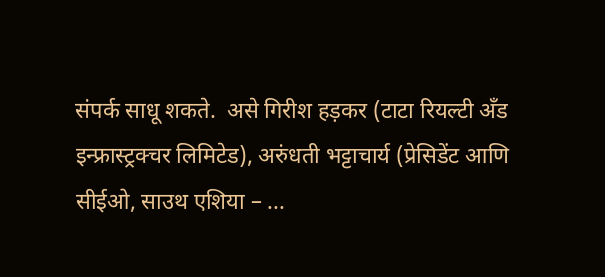संपर्क साधू शकते.  असे गिरीश हड़कर (टाटा रियल्टी अँड इन्फ्रास्ट्रक्चर लिमिटेड), अरुंधती भट्टाचार्य (प्रेसिडेंट आणि सीईओ, साउथ एशिया – ...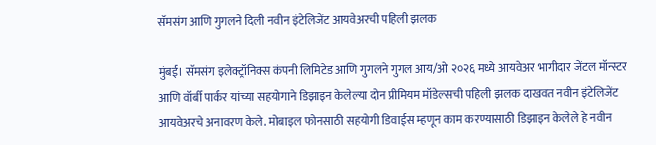सॅमसंग आणि गुगलने दिली नवीन इंटेलिजेंट आयवेअरची पहिली झलक

मुंबई। सॅमसंग इलेक्ट्रॉनिक्स कंपनी लिमिटेड आणि गुगलने गुगल आय/ओ २०२६ मध्ये आयवेअर भागीदार जेंटल मॉन्स्टर आणि वॉर्बी पार्कर यांच्या सहयोगाने डिझाइन केलेल्‍या दोन प्रीमियम मॉडेल्सची पहिली झलक दाखवत नवीन इंटेलिजेंट आयवेअरचे अनावरण केले. मोबाइल फोनसाठी सहयोगी डिवाईस म्हणून काम करण्यासाठी डिझाइन केलेले हे नवीन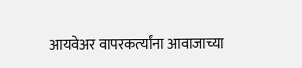आयवेअर वापरकर्त्‍यांना आवाजाच्या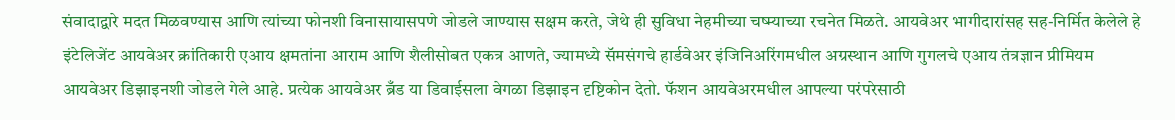संवादाद्वारे मदत मिळवण्यास आणि त्यांच्या फोनशी विनासायासपणे जोडले जाण्यास सक्षम करते, जेथे ही सुविधा नेहमीच्या चष्म्याच्या रचनेत मिळते. आयवेअर भागीदारांसह सह-निर्मित केलेले हे इंटेलिजेंट आयवेअर क्रांतिकारी एआय क्षमतांना आराम आणि शैलीसोबत एकत्र आणते, ज्यामध्ये सॅमसंगचे हार्डवेअर इंजिनिअरिंगमधील अग्रस्थान आणि गुगलचे एआय तंत्रज्ञान प्रीमियम आयवेअर डिझाइनशी जोडले गेले आहे. प्रत्येक आयवेअर ब्रँड या डिवाईसला वेगळा डिझाइन दृष्टिकोन देतो. फॅशन आयवेअरमधील आपल्या परंपरेसाठी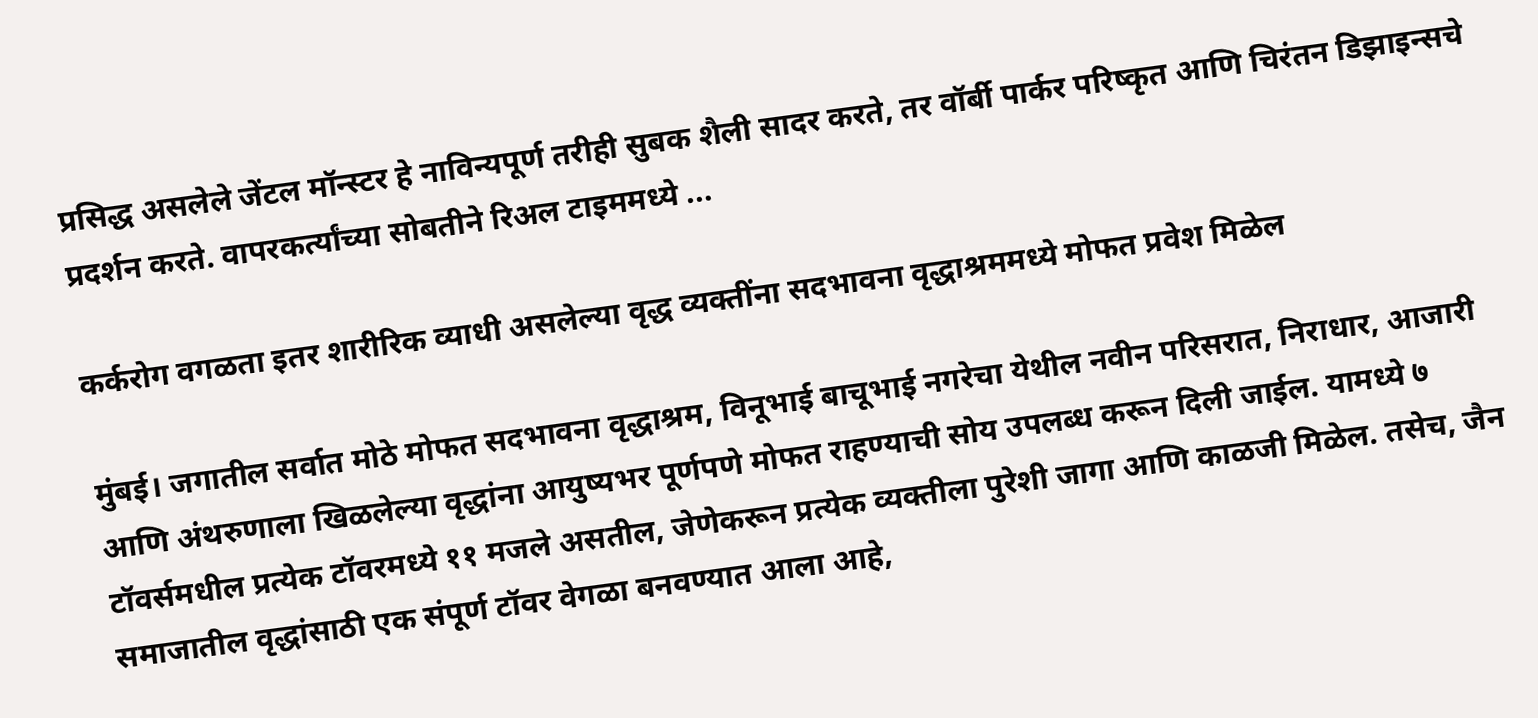प्रसिद्ध असलेले जेंटल मॉन्स्टर हे नाविन्यपूर्ण तरीही सुबक शैली सादर करते, तर वॉर्बी पार्कर परिष्कृत आणि चिरंतन डिझाइन्सचे प्रदर्शन करते. वापरकर्त्‍यांच्‍या सोबतीने रिअल टाइममध्ये ...

कर्करोग वगळता इतर शारीरिक व्याधी असलेल्या वृद्ध व्यक्तींना सदभावना वृद्धाश्रममध्ये मोफत प्रवेश मिळेल

मुंबई। जगातील सर्वात मोठे मोफत सदभावना वृद्धाश्रम, विनूभाई बाचूभाई नगरेचा येथील नवीन परिसरात, निराधार, आजारी आणि अंथरुणाला खिळलेल्या वृद्धांना आयुष्यभर पूर्णपणे मोफत राहण्याची सोय उपलब्ध करून दिली जाईल. यामध्ये ७ टॉवर्समधील प्रत्येक टॉवरमध्ये ११ मजले असतील, जेणेकरून प्रत्येक व्यक्तीला पुरेशी जागा आणि काळजी मिळेल. तसेच, जैन समाजातील वृद्धांसाठी एक संपूर्ण टॉवर वेगळा बनवण्यात आला आहे,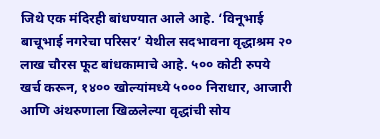जिथे एक मंदिरही बांधण्यात आले आहे. ‘विनूभाई बाचूभाई नगरेचा परिसर’ येथील सदभावना वृद्धाश्रम २० लाख चौरस फूट बांधकामाचे आहे. ५०० कोटी रुपये खर्च करून, १४०० खोल्यांमध्ये ५००० निराधार, आजारी आणि अंथरुणाला खिळलेल्या वृद्धांची सोय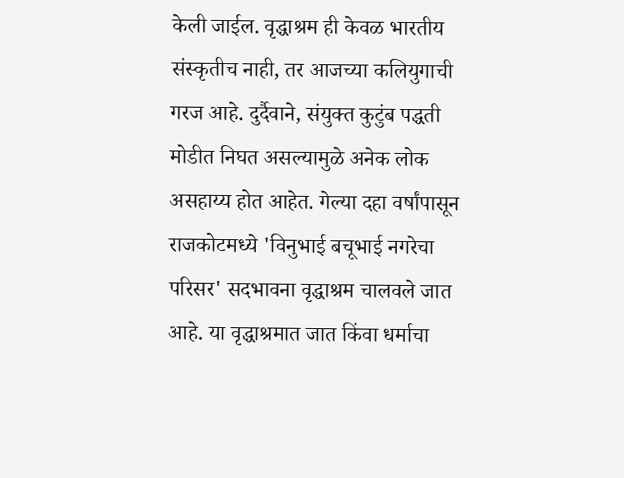केली जाईल. वृद्धाश्रम ही केवळ भारतीय संस्कृतीच नाही, तर आजच्या कलियुगाची गरज आहे. दुर्दैवाने, संयुक्त कुटुंब पद्धती मोडीत निघत असल्यामुळे अनेक लोक असहाय्य होत आहेत. गेल्या दहा वर्षांपासून राजकोटमध्ये 'विनुभाई बचूभाई नगरेचा परिसर' सदभावना वृद्धाश्रम चालवले जात आहे. या वृद्धाश्रमात जात किंवा धर्माचा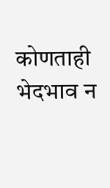कोणताही भेदभाव न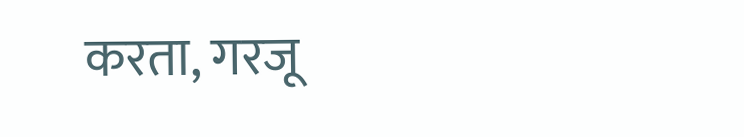करता, गरजू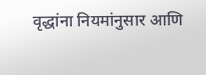वृद्धांना नियमांनुसार आणि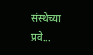संस्थेच्या प्रवे...